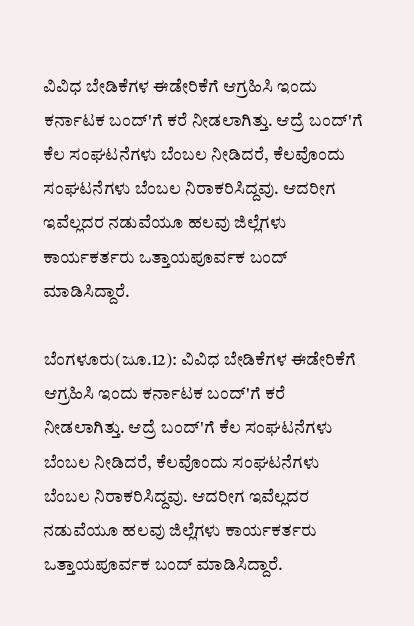ವಿವಿಧ ಬೇಡಿಕೆಗಳ ಈಡೇರಿಕೆಗೆ ಆಗ್ರಹಿಸಿ ಇಂದು ಕರ್ನಾಟಕ ಬಂದ್‌'ಗೆ ಕರೆ ನೀಡಲಾಗಿತ್ತು. ಆದ್ರೆ ಬಂದ್‌'ಗೆ ಕೆಲ ಸಂಘಟನೆಗಳು ಬೆಂಬಲ ನೀಡಿದರೆ, ಕೆಲವೊಂದು ಸಂಘಟನೆಗಳು ಬೆಂಬಲ ನಿರಾಕರಿಸಿದ್ದವು. ಆದರೀಗ ಇವೆಲ್ಲದರ ನಡುವೆಯೂ ಹಲವು ಜಿಲ್ಲೆಗಳು ಕಾರ್ಯಕರ್ತರು ಒತ್ತಾಯಪೂರ್ವಕ ಬಂದ್ ಮಾಡಿಸಿದ್ದಾರೆ.

ಬೆಂಗಳೂರು(ಜೂ.12): ವಿವಿಧ ಬೇಡಿಕೆಗಳ ಈಡೇರಿಕೆಗೆ ಆಗ್ರಹಿಸಿ ಇಂದು ಕರ್ನಾಟಕ ಬಂದ್‌'ಗೆ ಕರೆ ನೀಡಲಾಗಿತ್ತು. ಆದ್ರೆ ಬಂದ್‌'ಗೆ ಕೆಲ ಸಂಘಟನೆಗಳು ಬೆಂಬಲ ನೀಡಿದರೆ, ಕೆಲವೊಂದು ಸಂಘಟನೆಗಳು ಬೆಂಬಲ ನಿರಾಕರಿಸಿದ್ದವು. ಆದರೀಗ ಇವೆಲ್ಲದರ ನಡುವೆಯೂ ಹಲವು ಜಿಲ್ಲೆಗಳು ಕಾರ್ಯಕರ್ತರು ಒತ್ತಾಯಪೂರ್ವಕ ಬಂದ್ ಮಾಡಿಸಿದ್ದಾರೆ.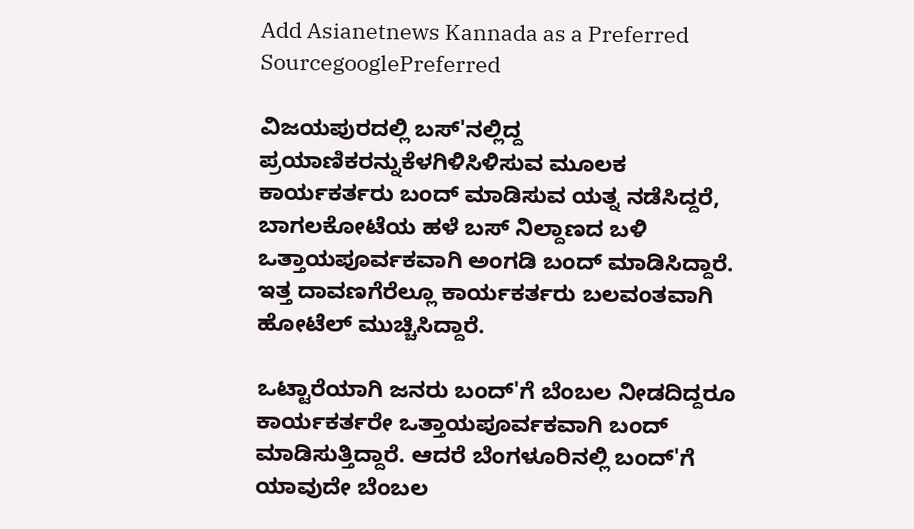Add Asianetnews Kannada as a Preferred SourcegooglePreferred

ವಿಜಯಪುರದಲ್ಲಿ ಬಸ್'ನಲ್ಲಿದ್ದ ಪ್ರಯಾಣಿಕರನ್ನುಕೆಳಗಿಳಿಸಿಳಿಸುವ ಮೂಲಕ ಕಾರ್ಯಕರ್ತರು ಬಂದ್ ಮಾಡಿಸುವ ಯತ್ನ ನಡೆಸಿದ್ದರೆ, ಬಾಗಲಕೋಟೆಯ ಹಳೆ ಬಸ್ ನಿಲ್ದಾಣದ ಬಳಿ ಒತ್ತಾಯಪೂರ್ವಕವಾಗಿ ಅಂಗಡಿ ಬಂದ್ ಮಾಡಿಸಿದ್ದಾರೆ. ಇತ್ತ ದಾವಣಗೆರೆಲ್ಲೂ ಕಾರ್ಯಕರ್ತರು ಬಲವಂತವಾಗಿ ಹೋಟೆಲ್ ಮುಚ್ಚಿಸಿದ್ದಾರೆ.

ಒಟ್ಟಾರೆಯಾಗಿ ಜನರು ಬಂದ್'ಗೆ ಬೆಂಬಲ ನೀಡದಿದ್ದರೂ ಕಾರ್ಯಕರ್ತರೇ ಒತ್ತಾಯಪೂರ್ವಕವಾಗಿ ಬಂದ್ ಮಾಡಿಸುತ್ತಿದ್ದಾರೆ. ಆದರೆ ಬೆಂಗಳೂರಿನಲ್ಲಿ ಬಂದ್'ಗೆ ಯಾವುದೇ ಬೆಂಬಲ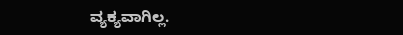ವ್ಯಕ್ಯವಾಗಿಲ್ಲ.